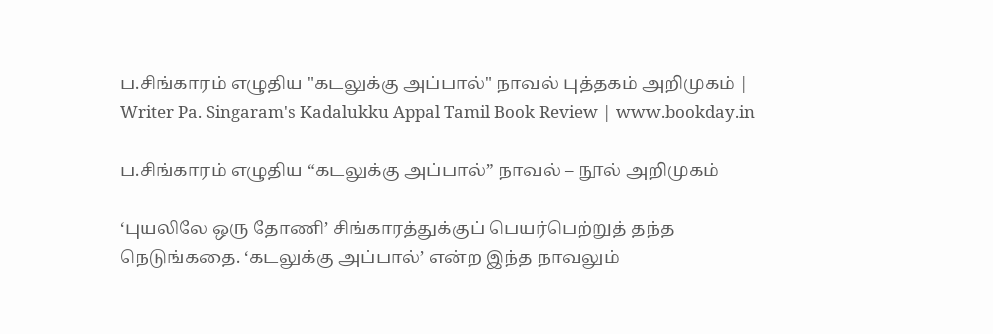ப.சிங்காரம் எழுதிய "கடலுக்கு அப்பால்" நாவல் புத்தகம் அறிமுகம் | Writer Pa. Singaram's Kadalukku Appal Tamil Book Review | www.bookday.in

ப.சிங்காரம் எழுதிய “கடலுக்கு அப்பால்” நாவல் – நூல் அறிமுகம்

‘புயலிலே ஒரு தோணி’ சிங்காரத்துக்குப் பெயர்பெற்றுத் தந்த நெடுங்கதை. ‘கடலுக்கு அப்பால்’ என்ற இந்த நாவலும்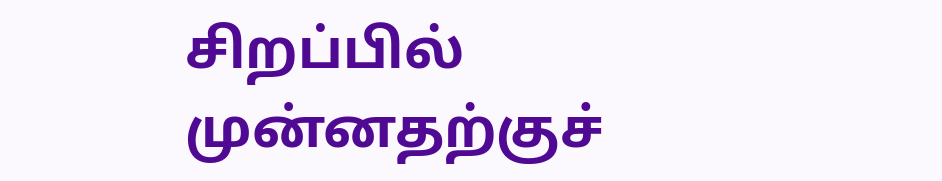சிறப்பில் முன்னதற்குச்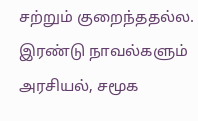சற்றும் குறைந்ததல்ல. இரண்டு நாவல்களும் அரசியல், சமூக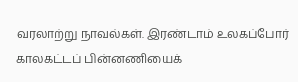வரலாற்று நாவல்கள். இரண்டாம் உலகப்போர் காலகட்டப் பின்னணியைக்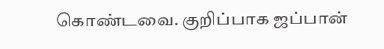கொண்டவை. குறிப்பாக ஜப்பான்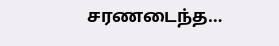சரணடைந்த…